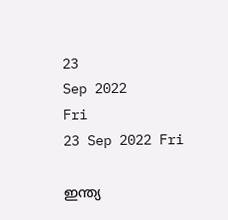23
Sep 2022
Fri
23 Sep 2022 Fri

ഇന്ത്യ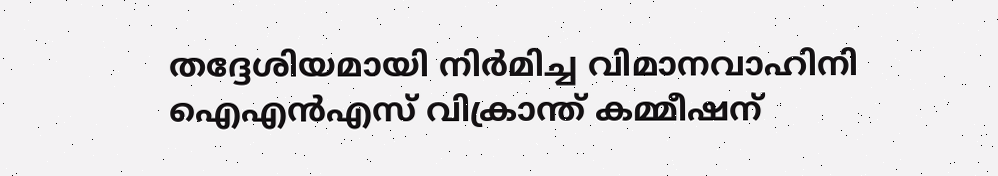തദ്ദേശിയമായി നിർമിച്ച വിമാനവാഹിനി ഐഎൻഎസ് വിക്രാന്ത് കമ്മീഷന്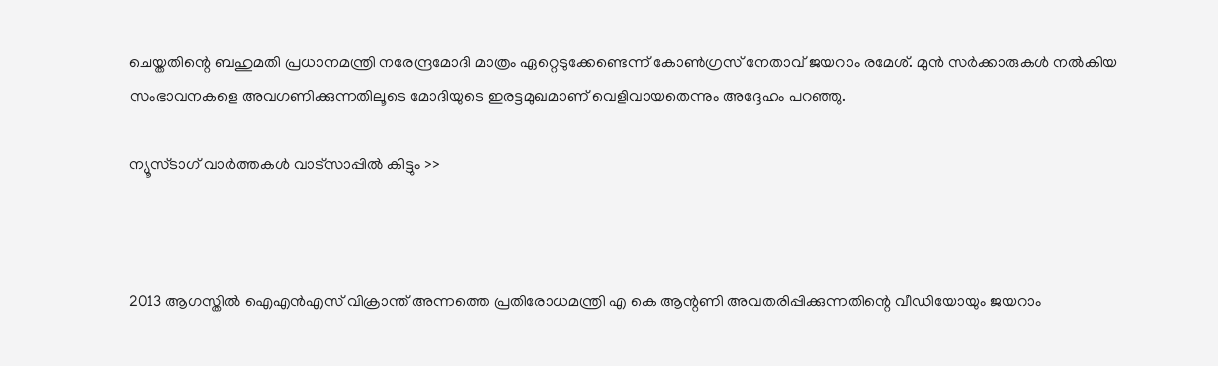ചെയ്തതിന്റെ ബഹുമതി പ്രധാനമന്ത്രി നരേന്ദ്രമോദി മാത്രം ഏറ്റെടുക്കേണ്ടെന്ന് കോൺഗ്രസ് നേതാവ് ജയറാം രമേശ്. മുൻ സർക്കാരുകൾ നൽകിയ സംഭാവനകളെ അവഗണിക്കുന്നതിലൂടെ മോദിയുടെ ഇരട്ടമുഖമാണ് വെളിവായതെന്നും അദ്ദേഹം പറഞ്ഞു.

ന്യൂസ്ടാഗ് വാര്‍ത്തകള്‍ വാട്‌സാപ്പില്‍ കിട്ടും >>



2013 ആഗസ്തിൽ ഐഎൻഎസ് വിക്രാന്ത് അന്നത്തെ പ്രതിരോധമന്ത്രി എ കെ ആന്റണി അവതരിപ്പിക്കുന്നതിന്റെ വീഡിയോയും ജയറാം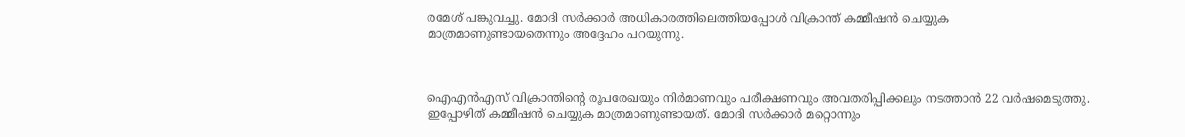രമേശ് പങ്കുവച്ചു. മോദി സർക്കാർ അധികാരത്തിലെത്തിയപ്പോൾ വിക്രാന്ത് കമ്മീഷൻ ചെയ്യുക മാത്രമാണുണ്ടായതെന്നും അദ്ദേഹം പറയുന്നു.



ഐഎൻഎസ് വിക്രാന്തിന്റെ രൂപരേഖയും നിർമാണവും പരീക്ഷണവും അവതരിപ്പിക്കലും നടത്താൻ 22 വർഷമെടുത്തു. ഇപ്പോഴിത് കമ്മീഷൻ ചെയ്യുക മാത്രമാണുണ്ടായത്. മോദി സർക്കാർ മറ്റൊന്നും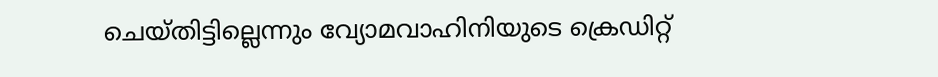ചെയ്തിട്ടില്ലെന്നും വ്യോമവാഹിനിയുടെ ക്രെഡിറ്റ്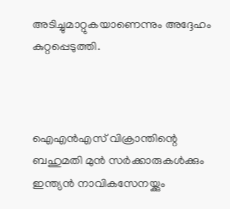അടിച്ചുമാറ്റുകയാണെന്നും അദ്ദേഹം കുറ്റപ്പെടുത്തി.



ഐഎൻഎസ് വിക്രാന്തിന്റെ ബഹുമതി മുൻ സർക്കാരുകൾക്കും ഇന്ത്യൻ നാവികസേനയ്ക്കും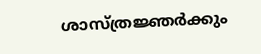ശാസ്ത്രജ്ഞർക്കും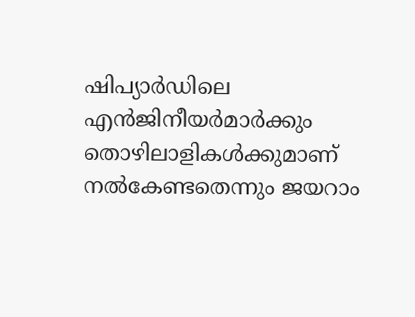ഷിപ്യാർഡിലെ എൻജിനീയർമാർക്കും തൊഴിലാളികൾക്കുമാണ് നൽകേണ്ടതെന്നും ജയറാം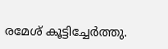രമേശ് കൂട്ടിച്ചേർത്തു.